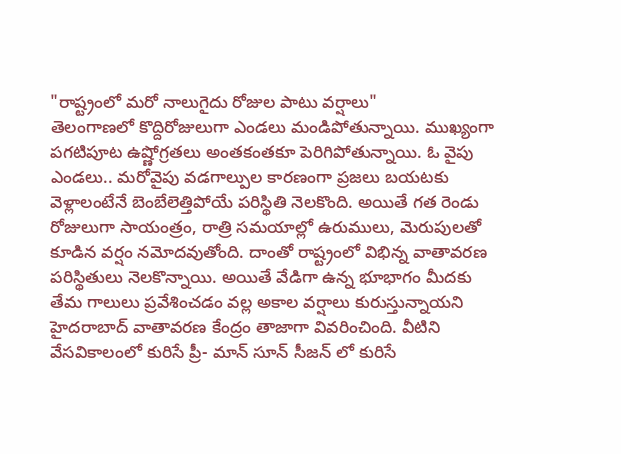"రాష్ట్రంలో మరో నాలుగైదు రోజుల పాటు వర్షాలు"
తెలంగాణలో కొద్దిరోజులుగా ఎండలు మండిపోతున్నాయి. ముఖ్యంగా పగటిపూట ఉష్ణోగ్రతలు అంతకంతకూ పెరిగిపోతున్నాయి. ఓ వైపు ఎండలు.. మరోవైపు వడగాల్పుల కారణంగా ప్రజలు బయటకు వెళ్లాలంటేనే బెంబేలెత్తిపోయే పరిస్థితి నెలకొంది. అయితే గత రెండు రోజులుగా సాయంత్రం, రాత్రి సమయాల్లో ఉరుములు, మెరుపులతో కూడిన వర్షం నమోదవుతోంది. దాంతో రాష్ట్రంలో విభిన్న వాతావరణ పరిస్థితులు నెలకొన్నాయి. అయితే వేడిగా ఉన్న భూభాగం మీదకు తేమ గాలులు ప్రవేశించడం వల్ల అకాల వర్షాలు కురుస్తున్నాయని హైదరాబాద్ వాతావరణ కేంద్రం తాజాగా వివరించింది. వీటిని వేసవికాలంలో కురిసే ప్రీ- మాన్ సూన్ సీజన్ లో కురిసే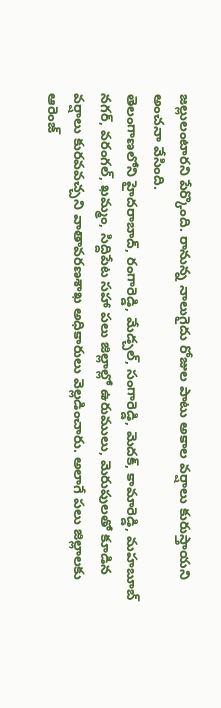జల్లులంటారని పేర్కొంది. రానున్న నాలుగైదు రోజుల పాటు అకాల వర్షాలు కురుస్తాయని అంచనా వేసింది.
తెలంగాణలోని హైదరాబాద్, రంగారెడ్డి, మేడ్చల్, సంగారెడ్డి, మెదక్, కామారెడ్డి, మహబూబ్ నగర్, వరంగల్, ఖమ్మం, సిద్దిపేట సహా పలు జిల్లాల్లో ఉరుములు, మెరుపులతో కూడిన వర్షాలు కురవవచ్చని వాతావరణశాఖ అధికారులు వెల్లడించారు. అలాగే పలు జిల్లాలకు ఆరెంజ్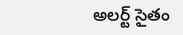అలర్ట్ సైతం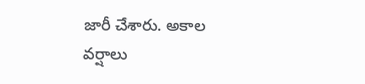జారీ చేశారు. అకాల వర్షాలు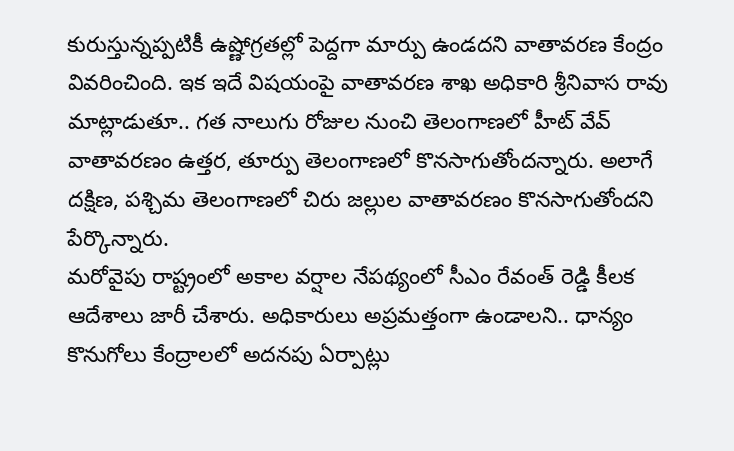కురుస్తున్నప్పటికీ ఉష్ణోగ్రతల్లో పెద్దగా మార్పు ఉండదని వాతావరణ కేంద్రం వివరించింది. ఇక ఇదే విషయంపై వాతావరణ శాఖ అధికారి శ్రీనివాస రావు మాట్లాడుతూ.. గత నాలుగు రోజుల నుంచి తెలంగాణలో హీట్ వేవ్ వాతావరణం ఉత్తర, తూర్పు తెలంగాణలో కొనసాగుతోందన్నారు. అలాగే దక్షిణ, పశ్చిమ తెలంగాణలో చిరు జల్లుల వాతావరణం కొనసాగుతోందని పేర్కొన్నారు.
మరోవైపు రాష్ట్రంలో అకాల వర్షాల నేపథ్యంలో సీఎం రేవంత్ రెడ్డి కీలక ఆదేశాలు జారీ చేశారు. అధికారులు అప్రమత్తంగా ఉండాలని.. ధాన్యం కొనుగోలు కేంద్రాలలో అదనపు ఏర్పాట్లు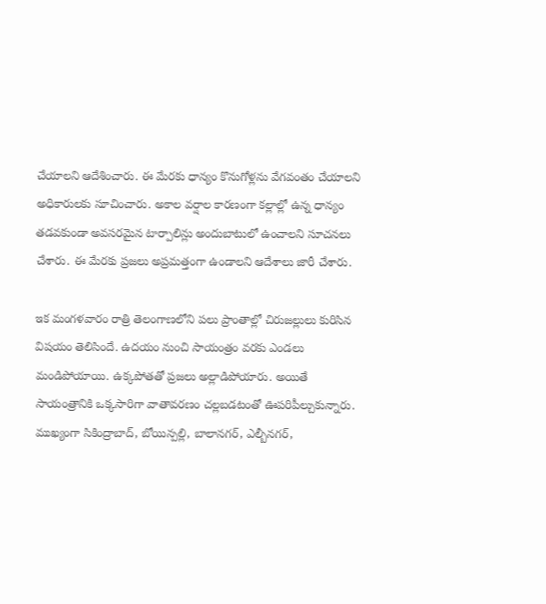చేయాలని ఆదేశించారు. ఈ మేరకు ధాన్యం కొనుగోళ్లను వేగవంతం చేయాలని అధికారులకు సూచించారు. అకాల వర్షాల కారణంగా కల్లాల్లో ఉన్న ధాన్యం తడవకుండా అవసరమైన టార్పాలిన్లు అందుబాటులో ఉంచాలని సూచనలు చేశారు. ఈ మేరకు ప్రజలు అప్రమత్తంగా ఉండాలని ఆదేశాలు జారీ చేశారు.

ఇక మంగళవారం రాత్రి తెలంగాణలోని పలు ప్రాంతాల్లో చిరుజల్లులు కురిసిన విషయం తెలిసిందే. ఉదయం నుంచి సాయంత్రం వరకు ఎండలు మండిపోయాయి. ఉక్కపోతతో ప్రజలు అల్లాడిపోయారు. అయితే సాయంత్రానికి ఒక్కసారిగా వాతావరణం చల్లబడటంతో ఊపరిపీల్చుకున్నారు. ముఖ్యంగా సికింద్రాబాద్, బోయిన్పల్లి, బాలానగర్, ఎల్బీనగర్,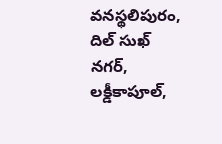వనస్థలిపురం, దిల్ సుఖ్ నగర్, లక్డీకాపూల్,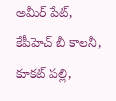అమీర్ పేట్, కేపీహెచ్ బీ కాలనీ, కూకట్ పల్లి,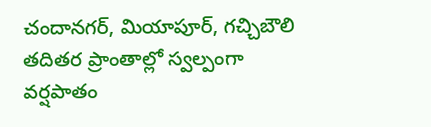చందానగర్, మియాపూర్, గచ్చిబౌలి తదితర ప్రాంతాల్లో స్వల్పంగా వర్షపాతం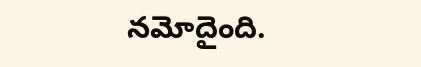నమోదైంది.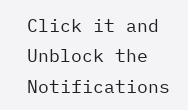Click it and Unblock the Notifications